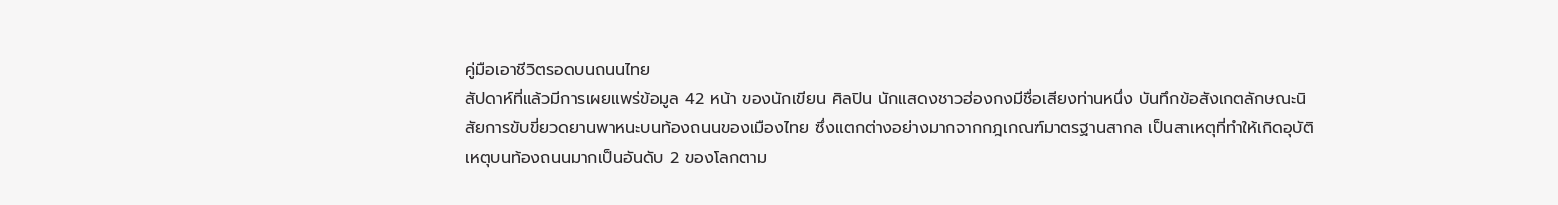คู่มือเอาชีวิตรอดบนถนนไทย
สัปดาห์ที่แล้วมีการเผยแพร่ข้อมูล 42 หน้า ของนักเขียน ศิลปิน นักแสดงชาวฮ่องกงมีชื่อเสียงท่านหนึ่ง บันทึกข้อสังเกตลักษณะนิสัยการขับขี่ยวดยานพาหนะบนท้องถนนของเมืองไทย ซึ่งแตกต่างอย่างมากจากกฎเกณฑ์มาตรฐานสากล เป็นสาเหตุที่ทำให้เกิดอุบัติเหตุบนท้องถนนมากเป็นอันดับ 2 ของโลกตาม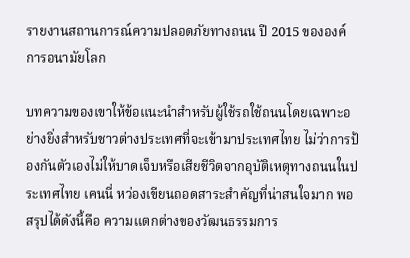รายงานสถานการณ์ความปลอดภัยทางถนน ปี 2015 ขององค์การอนามัยโลก

บทความของเขาให้ข้อแนะนำสำหรับผู้ใช้รถใช้ถนนโดยเฉพาะอย่างยิ่งสำหรับชาวต่างประเทศที่จะเข้ามาประเทศไทย ไม่ว่าการป้องกันตัวเองไม่ให้บาดเจ็บหรือเสียชีวิตจากอุบัติเหตุทางถนนในประเทศไทย เคนนี่ หว่องเขียนถอดสาระสำคัญที่น่าสนใจมาก พอสรุปได้ดังนี้คือ ความแตกต่างของวัฒนธรรมการ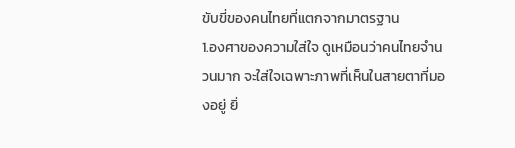ขับขี่ของคนไทยที่แตกจากมาตรฐาน
1.องศาของความใส่ใจ ดูเหมือนว่าคนไทยจำนวนมาก จะใส่ใจเฉพาะภาพที่เห็นในสายตาที่มองอยู่ ยิ่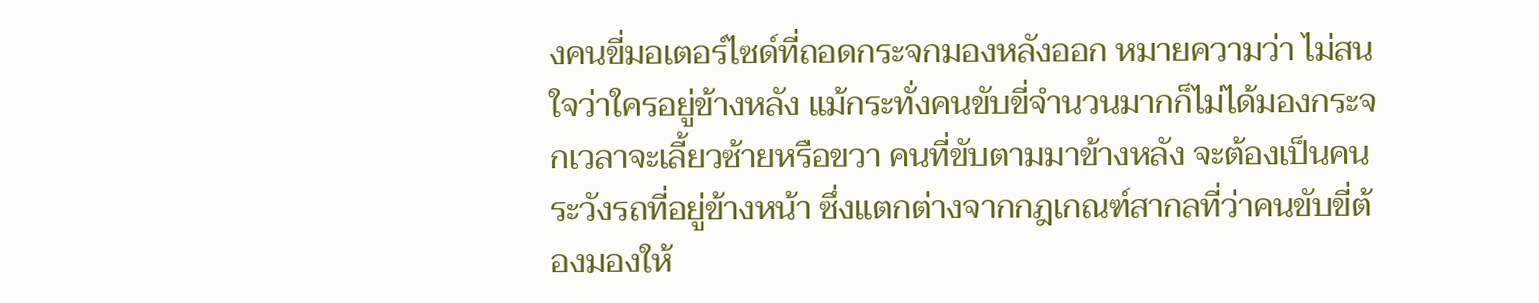งคนขี่มอเตอร์ไซด์ที่ถอดกระจกมองหลังออก หมายความว่า ไม่สนใจว่าใครอยู่ข้างหลัง แม้กระทั่งคนขับขี่จำนวนมากก็ไม่ได้มองกระจกเวลาจะเลี้ยวซ้ายหรือขวา คนที่ขับตามมาข้างหลัง จะต้องเป็นคนระวังรถที่อยู่ข้างหน้า ซึ่งแตกต่างจากกฎเกณฑ์สากลที่ว่าคนขับขี่ต้องมองให้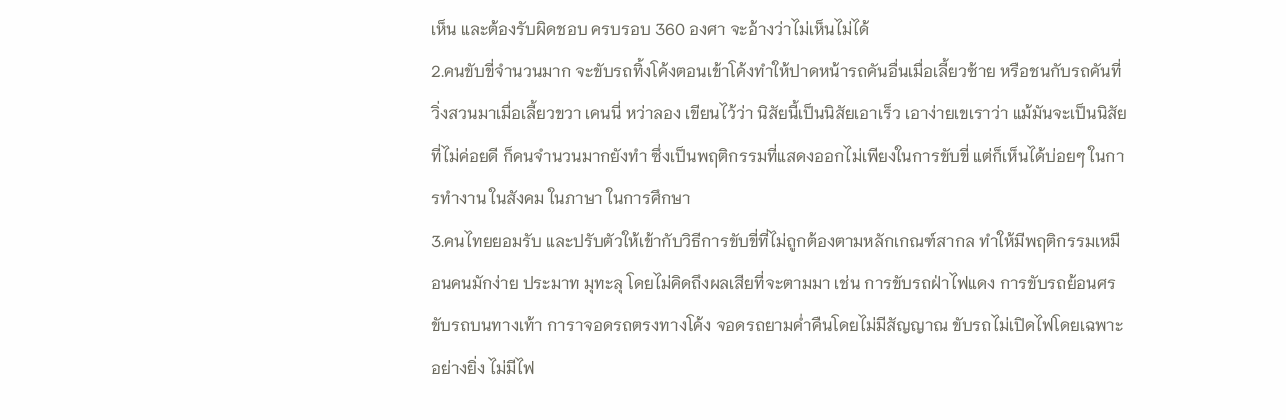เห็น และต้องรับผิดชอบ ครบรอบ 360 องศา จะอ้างว่าไม่เห็นไม่ได้
2.คนขับขี่จำนวนมาก จะขับรถทิ้งโค้งตอนเข้าโค้งทำให้ปาดหน้ารถคันอื่นเมื่อเลี้ยวซ้าย หรือชนกับรถคันที่วิ่งสวนมาเมื่อเลี้ยวขวา เคนนี่ หว่าลอง เขียนไว้ว่า นิสัยนี้เป็นนิสัยเอาเร็ว เอาง่ายเขเราว่า แม้มันจะเป็นนิสัยที่ไม่ค่อยดี ก็คนจำนวนมากยังทำ ซึ่งเป็นพฤติกรรมที่แสดงออกไม่เพียงในการขับขี่ แต่ก็เห็นได้บ่อยๆ ในการทำงาน ในสังคม ในภาษา ในการศึกษา
3.คนไทยยอมรับ และปรับตัวให้เข้ากับวิธีการขับขี่ที่ไม่ถูกต้องตามหลักเกณฑ์สากล ทำให้มีพฤติกรรมเหมือนคนมักง่าย ประมาท มุทะลุ โดยไม่คิดถึงผลเสียที่จะตามมา เช่น การขับรถฝ่าไฟแดง การขับรถย้อนศร ขับรถบนทางเท้า การาจอดรถตรงทางโค้ง จอดรถยามค่ำคืนโดยไม่มีสัญญาณ ขับรถไม่เปิดไฟโดยเฉพาะอย่างยิ่ง ไม่มีไฟ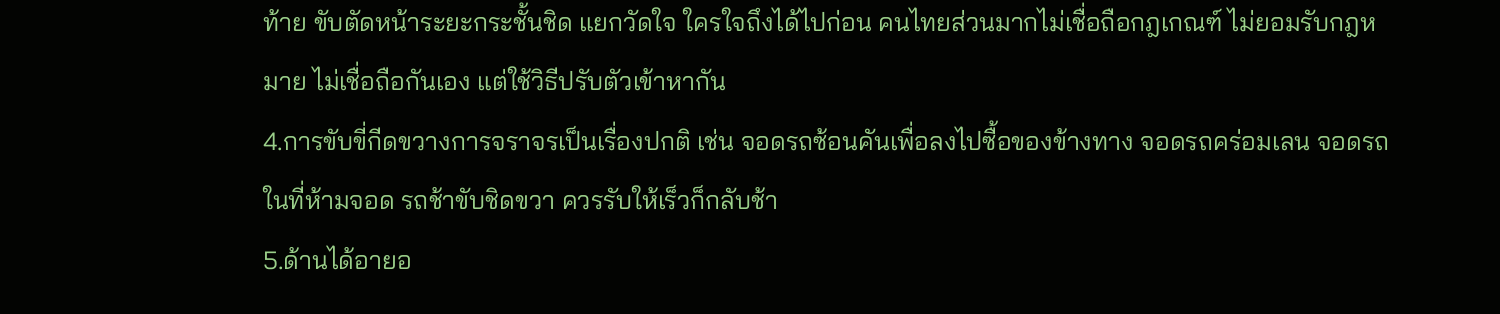ท้าย ขับตัดหน้าระยะกระชั้นชิด แยกวัดใจ ใครใจถึงได้ไปก่อน คนไทยส่วนมากไม่เชื่อถือกฎเกณฑ์ ไม่ยอมรับกฎหมาย ไม่เชื่อถือกันเอง แต่ใช้วิธีปรับตัวเข้าหากัน
4.การขับขี่กีดขวางการจราจรเป็นเรื่องปกติ เช่น จอดรถซ้อนคันเพื่อลงไปซื้อของข้างทาง จอดรถคร่อมเลน จอดรถในที่ห้ามจอด รถช้าขับชิดขวา ควรรับให้เร็วก็กลับช้า
5.ด้านได้อายอ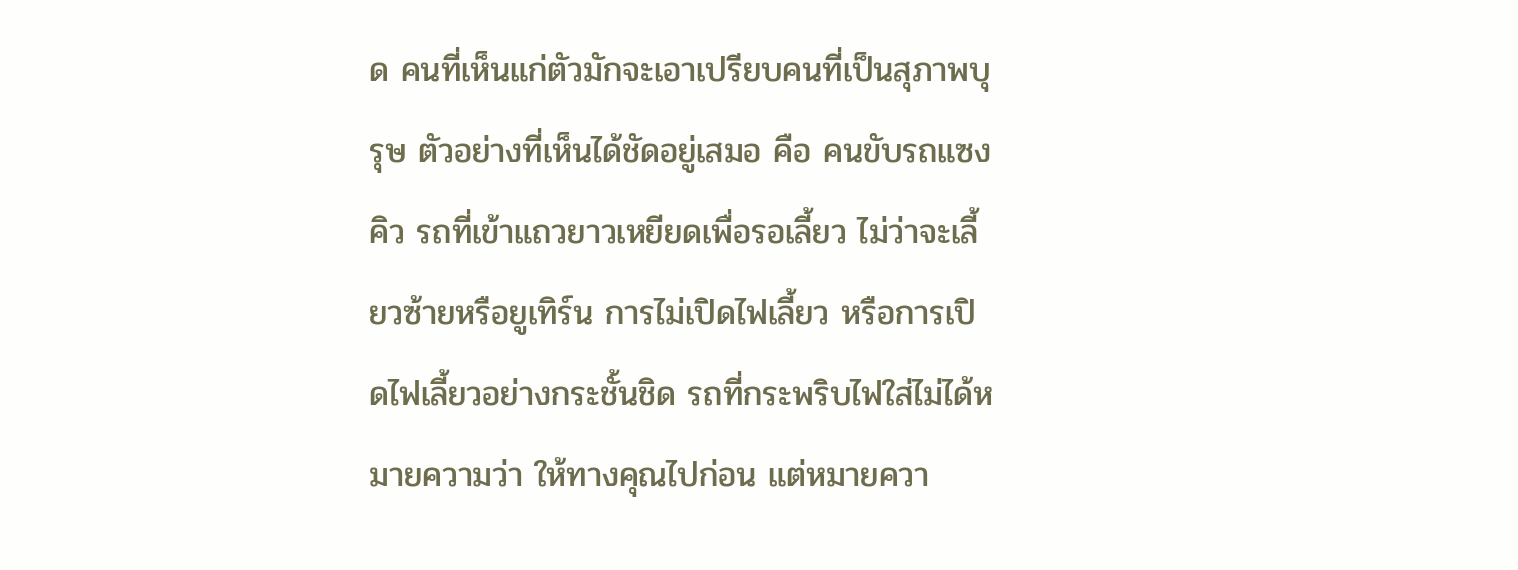ด คนที่เห็นแก่ตัวมักจะเอาเปรียบคนที่เป็นสุภาพบุรุษ ตัวอย่างที่เห็นได้ชัดอยู่เสมอ คือ คนขับรถแซงคิว รถที่เข้าแถวยาวเหยียดเพื่อรอเลี้ยว ไม่ว่าจะเลี้ยวซ้ายหรือยูเทิร์น การไม่เปิดไฟเลี้ยว หรือการเปิดไฟเลี้ยวอย่างกระชั้นชิด รถที่กระพริบไฟใส่ไม่ได้หมายความว่า ให้ทางคุณไปก่อน แต่หมายควา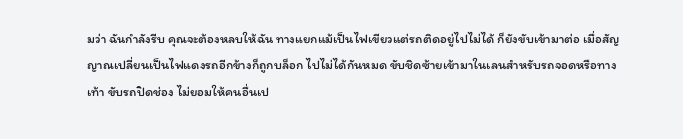มว่า ฉันกำลังรีบ คุณจะต้องหลบให้ฉัน ทางแยกแม้เป็นไฟเขียวแต่รถติดอยู่ไปไม่ได้ ก็ยังขับเข้ามาต่อ เมื่อสัญญาณเปลี่ยนเป็นไฟแดงรถอีกข้างก็ถูกบล็อก ไปไม่ได้กันหมด ขับชิดซ้ายเข้ามาในเลนสำหรับรถจอดหรือทางเท้า ขับรถปิดช่อง ไม่ยอมให้คนอื่นเป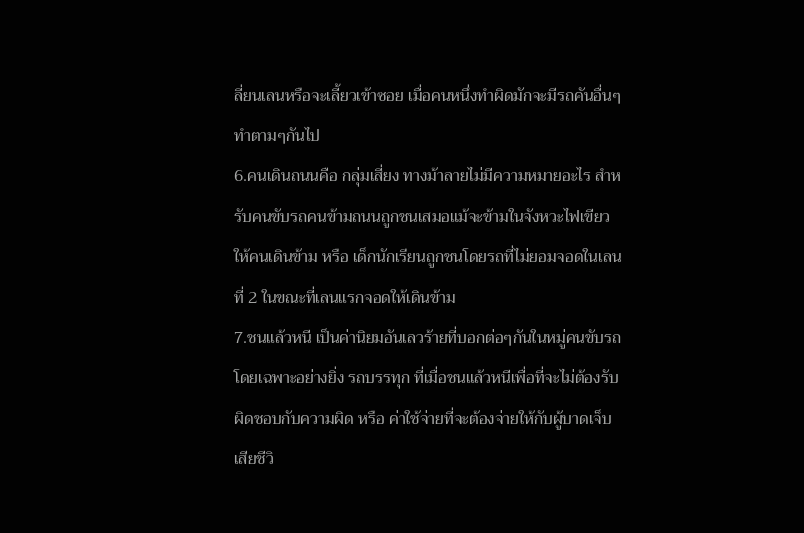ลี่ยนเลนหรือจะเลี้ยวเข้าซอย เมื่อคนหนึ่งทำผิดมักจะมีรถคันอื่นๆ ทำตามๆกันไป
6.คนเดินถนนคือ กลุ่มเสี่ยง ทางม้าลายไม่มีความหมายอะไร สำหรับคนขับรถคนข้ามถนนถูกชนเสมอแม้จะข้ามในจังหวะไฟเขียวให้คนเดินข้าม หรือ เด็กนักเรียนถูกชนโดยรถที่ไม่ยอมจอดในเลนที่ 2 ในขณะที่เลนแรกจอดให้เดินข้าม
7.ชนแล้วหนี เป็นค่านิยมอันเลวร้ายที่บอกต่อๆกันในหมู่คนขับรถ โดยเฉพาะอย่างยิ่ง รถบรรทุก ที่เมื่อชนแล้วหนีเพื่อที่จะไม่ต้องรับผิดชอบกับความผิด หรือ ค่าใช้จ่ายที่จะต้องจ่ายให้กับผู้บาดเจ็บเสียชีวิ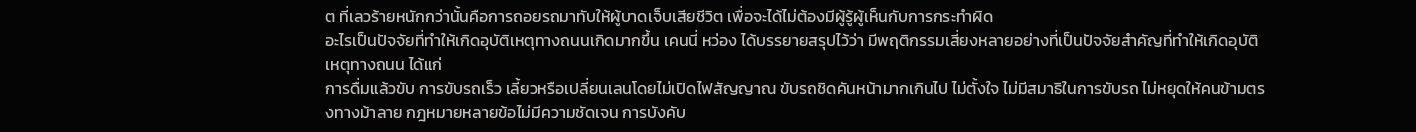ต ที่เลวร้ายหนักกว่านั้นคือการถอยรถมาทับให้ผู้บาดเจ็บเสียชีวิต เพื่อจะได้ไม่ต้องมีผู้รู้ผู้เห็นกับการกระทำผิด
อะไรเป็นปัจจัยที่ทำให้เกิดอุบัติเหตุทางถนนเกิดมากขึ้น เคนนี่ หว่อง ได้บรรยายสรุปไว้ว่า มีพฤติกรรมเสี่ยงหลายอย่างที่เป็นปัจจัยสำคัญที่ทำให้เกิดอุบัติเหตุทางถนน ได้แก่
การดื่มแล้วขับ การขับรถเร็ว เลี้ยวหรือเปลี่ยนเลนโดยไม่เปิดไฟสัญญาณ ขับรถชิดคันหน้ามากเกินไป ไม่ตั้งใจ ไม่มีสมาธิในการขับรถ ไม่หยุดให้คนข้ามตรงทางม้าลาย กฎหมายหลายข้อไม่มีความชัดเจน การบังคับ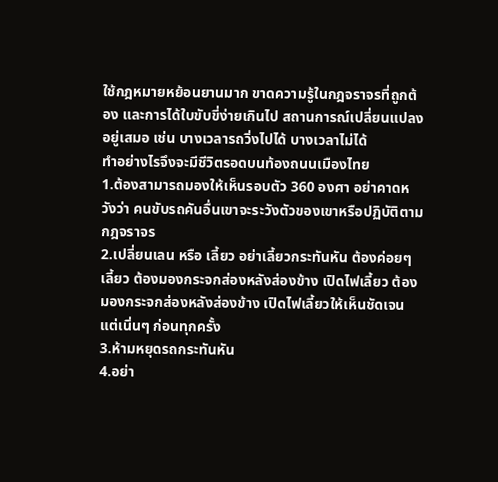ใช้กฎหมายหย้อนยานมาก ขาดความรู้ในกฎจราจรที่ถูกต้อง และการได้ใบขับขี่ง่ายเกินไป สถานการณ์เปลี่ยนแปลงอยู่เสมอ เช่น บางเวลารถวิ่งไปได้ บางเวลาไม่ได้
ทำอย่างไรจึงจะมีชีวิตรอดบนท้องถนนเมืองไทย
1.ต้องสามารถมองให้เห็นรอบตัว 360 องศา อย่าคาดหวังว่า คนขับรถคันอื่นเขาจะระวังตัวของเขาหรือปฏิบัติตามกฎจราจร
2.เปลี่ยนเลน หรือ เลี้ยว อย่าเลี้ยวกระทันหัน ต้องค่อยๆเลี้ยว ต้องมองกระจกส่องหลังส่องข้าง เปิดไฟเลี้ยว ต้องมองกระจกส่องหลังส่องข้าง เปิดไฟเลี้ยวให้เห็นชัดเจนแต่เนิ่นๆ ก่อนทุกครั้ง
3.ห้ามหยุดรถกระทันหัน
4.อย่า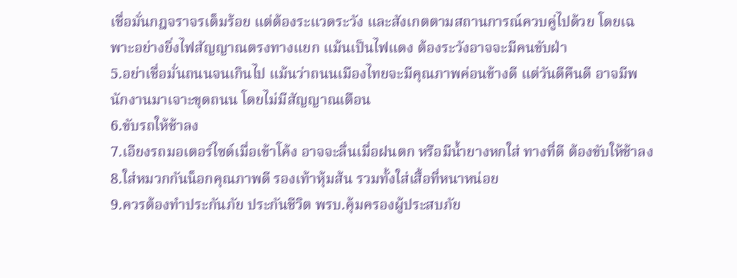เชื่อมั่นกฎจราจรเต็มร้อย แต่ต้องระแวดระวัง และสังเกตตามสถานการณ์ควบคู่ไปด้วย โดยเฉพาะอย่างยิ่งไฟสัญญาณตรงทางแยก แม้นเป็นไฟแดง ต้องระวังอาจจะมีคนขับฝ่า
5.อย่าเชื่อมั่นถนนจนเกินไป แม้นว่าถนนเมืองไทยจะมีคุณภาพค่อนข้างดี แต่วันดีคืนดี อาจมีพนักงานมาเจาะขุดถนน โดยไม่มีสัญญาณเตือน
6.ขับรถให้ช้าลง
7.เอียงรถมอเตอร์ไซด์เมื่อเข้าโค้ง อาจจะลื่นเมื่อฝนตก หรือมีน้ำยางหกใส่ ทางที่ดี ต้องขับให้ช้าลง
8.ใส่หมวกกันน็อกคุณภาพดี รองเท้าหุ้มส้น รวมทั้งใส่เสื้อที่หนาหน่อย
9.ควรต้องทำประกันภัย ประกันชีวิต พรบ.คุ้มครองผู้ประสบภัย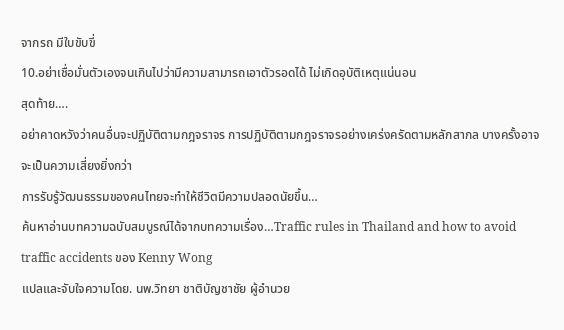จากรถ มีใบขับขี่
10.อย่าเชื่อมั่นตัวเองจนเกินไปว่ามีความสามารถเอาตัวรอดได้ ไม่เกิดอุบัติเหตุแน่นอน
สุดท้าย….
อย่าคาดหวังว่าคนอื่นจะปฏิบัติตามกฎจราจร การปฏิบัติตามกฎจราจรอย่างเคร่งครัดตามหลักสากล บางครั้งอาจจะเป็นความเสี่ยงยิ่งกว่า
การรับรู้วัฒนธรรมของคนไทยจะทำให้ชีวิตมีความปลอดนัยขึ้น…
ค้นหาอ่านบทความฉบับสมบูรณ์ได้จากบทความเรื่อง…Traffic rules in Thailand and how to avoid traffic accidents ของ Kenny Wong
แปลและจับใจความโดย. นพ.วิทยา ชาติบัญชาชัย ผู้อำนวย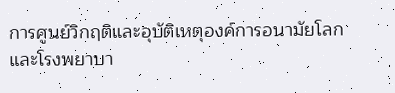การศูนย์วิกฤติและอุบัติเหตุองค์การอนามัยโลกและโรงพยาบา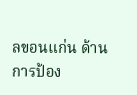ลขอนแก่น ด้านการป้อง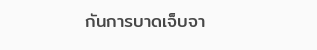กันการบาดเจ็บจา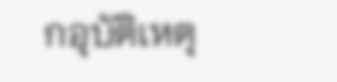กอุบัติเหตุ